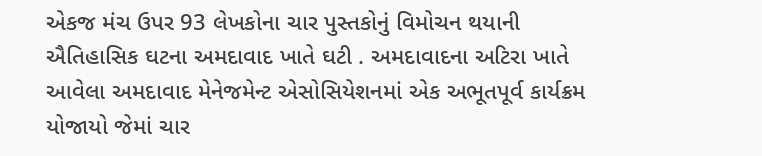એકજ મંચ ઉપર 93 લેખકોના ચાર પુસ્તકોનું વિમોચન થયાની ઐતિહાસિક ઘટના અમદાવાદ ખાતે ઘટી . અમદાવાદના અટિરા ખાતે આવેલા અમદાવાદ મેનેજમેન્ટ એસોસિયેશનમાં એક અભૂતપૂર્વ કાર્યક્રમ યોજાયો જેમાં ચાર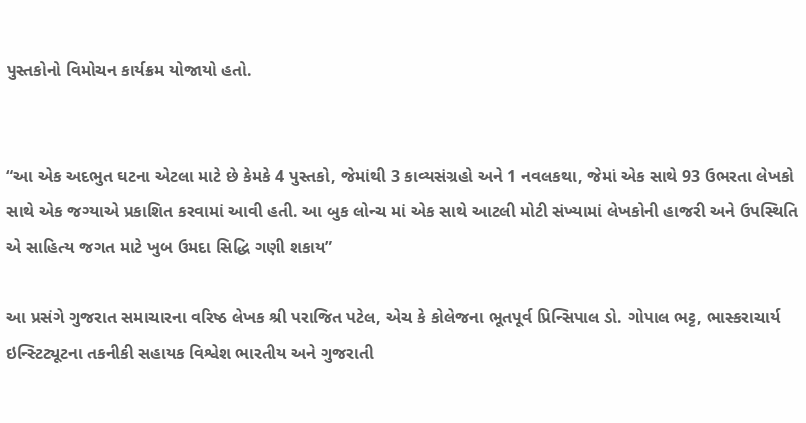પુસ્તકોનો વિમોચન કાર્યક્રમ યોજાયો હતો.


“આ એક અદભુત ઘટના એટલા માટે છે કેમકે 4 પુસ્તકો, જેમાંથી 3 કાવ્યસંગ્રહો અને 1 નવલકથા, જેમાં એક સાથે 93 ઉભરતા લેખકો સાથે એક જગ્યાએ પ્રકાશિત કરવામાં આવી હતી. આ બુક લોન્ચ માં એક સાથે આટલી મોટી સંખ્યામાં લેખકોની હાજરી અને ઉપસ્થિતિ એ સાહિત્ય જગત માટે ખુબ ઉમદા સિદ્ધિ ગણી શકાય”

આ પ્રસંગે ગુજરાત સમાચારના વરિષ્ઠ લેખક શ્રી પરાજિત પટેલ, એચ કે કોલેજના ભૂતપૂર્વ પ્રિન્સિપાલ ડો. ગોપાલ ભટ્ટ, ભાસ્કરાચાર્ય ઇન્સ્ટિટ્યૂટના તકનીકી સહાયક વિશ્વેશ ભારતીય અને ગુજરાતી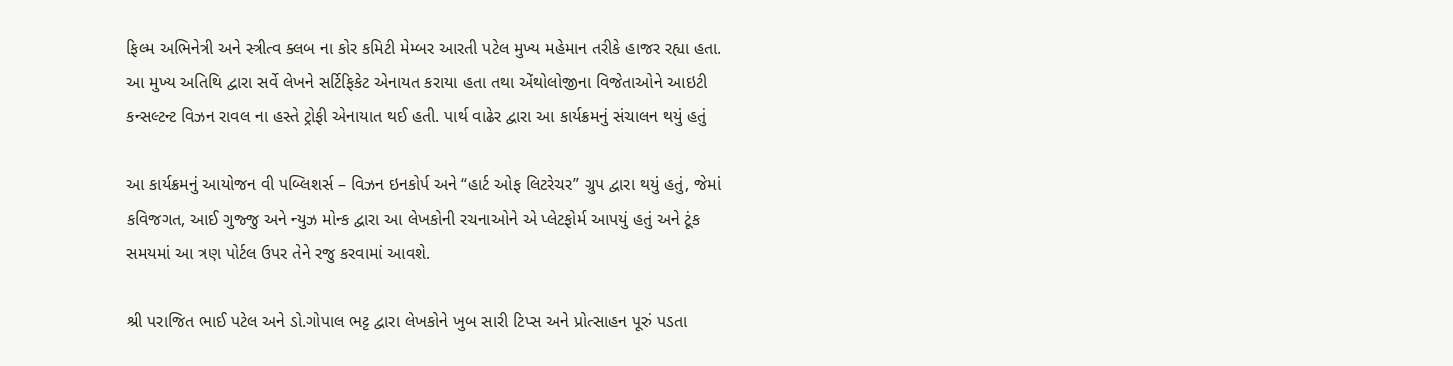ફિલ્મ અભિનેત્રી અને સ્ત્રીત્વ ક્લબ ના કોર કમિટી મેમ્બર આરતી પટેલ મુખ્ય મહેમાન તરીકે હાજર રહ્યા હતા. આ મુખ્ય અતિથિ દ્વારા સર્વે લેખને સર્ટિફિકેટ એનાયત કરાયા હતા તથા એંથોલોજીના વિજેતાઓને આઇટી કન્સલ્ટન્ટ વિઝન રાવલ ના હસ્તે ટ્રોફી એનાયાત થઈ હતી. પાર્થ વાઢેર દ્વારા આ કાર્યક્રમનું સંચાલન થયું હતું

આ કાર્યક્રમનું આયોજન વી પબ્લિશર્સ – વિઝન ઇનકોર્પ અને “હાર્ટ ઓફ લિટરેચર” ગ્રુપ દ્વારા થયું હતું, જેમાં કવિજગત, આઈ ગુજ્જુ અને ન્યુઝ મોન્ક દ્વારા આ લેખકોની રચનાઓને એ પ્લેટફોર્મ આપયું હતું અને ટૂંક સમયમાં આ ત્રણ પોર્ટલ ઉપર તેને રજુ કરવામાં આવશે.

શ્રી પરાજિત ભાઈ પટેલ અને ડો.ગોપાલ ભટ્ટ દ્વારા લેખકોને ખુબ સારી ટિપ્સ અને પ્રોત્સાહન પૂરું પડતા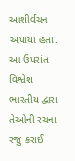આશીર્વચન અપાયા હતા. આ ઉપરાંત વિશ્વેશ ભારતીય દ્વારા તેઓની રચના રજુ કરાઈ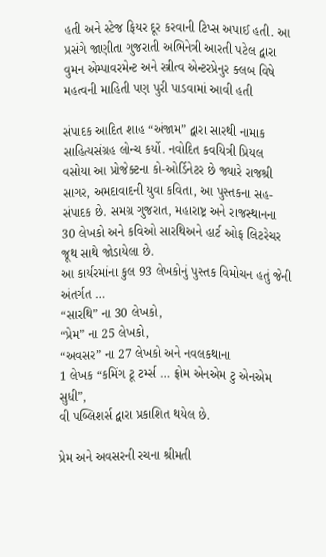હતી અને સ્ટેજ ફિયર દૂર કરવાની ટિપ્સ અપાઈ હતી. આ પ્રસંગે જાણીતા ગુજરાતી અભિનેત્રી આરતી પટેલ દ્વારા વુમન એમ્પાવરમેન્ટ અને સ્ત્રીત્વ એન્ટરપ્રેનુર ક્લબ વિષે મહત્વની માહિતી પણ પુરી પાડવામાં આવી હતી

સંપાદક આદિત શાહ “અંજામ” દ્વારા સારથી નામાક સાહિત્યસંગ્રહ લોન્ચ કર્યો. નવોદિત કવયિત્રી પ્રિયલ વસોયા આ પ્રોજેક્ટના કો-ઓર્ડિનેટર છે જ્યારે રાજશ્રી સાગર, અમદાવાદની યુવા કવિતા, આ પુસ્તકના સહ-સંપાદક છે. સમગ્ર ગુજરાત, મહારાષ્ટ્ર અને રાજસ્થાનના 30 લેખકો અને કવિઓ સારથિઅને હાર્ટ ઓફ લિટરેચર જૂથ સાથે જોડાયેલા છે.
આ કાર્યરમાંના કુલ 93 લેખકોનું પુસ્તક વિમોચન હતું જેની અંતર્ગત …
“સારથિ” ના 30 લેખકો,
“પ્રેમ” ના 25 લેખકો,
“અવસર” ના 27 લેખકો અને નવલકથાના
1 લેખક “કમિંગ ટૂ ટર્મ્સ … ફ્રોમ એનએમ ટુ એનએમ સુધી”,
વી પબ્લિશર્સ દ્વારા પ્રકાશિત થયેલ છે.

પ્રેમ અને અવસરની રચના શ્રીમતી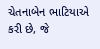ચેતનાબેન ભાટિયાએ કરી છે, જે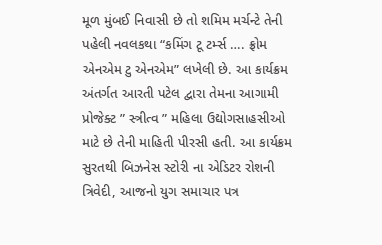મૂળ મુંબઈ નિવાસી છે તો શમિમ મર્ચન્ટે તેની પહેલી નવલકથા “કમિંગ ટૂ ટર્મ્સ …. ફ્રોમ એનએમ ટુ એનએમ” લખેલી છે. આ કાર્યક્રમ અંતર્ગત આરતી પટેલ દ્વારા તેમના આગામી પ્રોજેક્ટ ” સ્ત્રીત્વ ” મહિલા ઉદ્યોગસાહસીઓ માટે છે તેની માહિતી પીરસી હતી. આ કાર્યક્રમ સુરતથી બિઝનેસ સ્ટોરી ના એડિટર રોશની ત્રિવેદી, આજનો યુગ સમાચાર પત્ર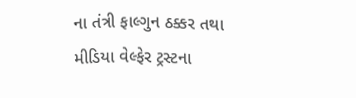ના તંત્રી ફાલ્ગુન ઠક્કર તથા મીડિયા વેલ્ફેર ટ્રસ્ટના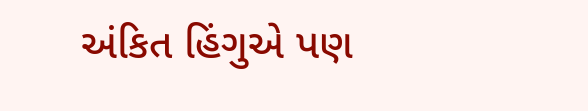અંકિત હિંગુએ પણ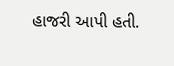હાજરી આપી હતી.